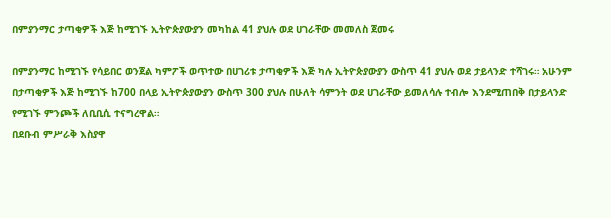በምያንማር ታጣቂዎች እጅ ከሚገኙ ኢትዮጵያውያን መካከል 41 ያህሉ ወደ ሀገራቸው መመለስ ጀመሩ

በምያንማር ከሚገኙ የሳይበር ወንጀል ካምፖች ወጥተው በሀገሪቱ ታጣቂዎች እጅ ካሉ ኢትዮጵያውያን ውስጥ 41 ያህሉ ወደ ታይላንድ ተሻገሩ። አሁንም በታጣቂዎች እጅ ከሚገኙ ከ700 በላይ ኢትዮጵያውያን ውስጥ 300 ያህሉ በሁለት ሳምንት ወደ ሀገራቸው ይመለሳሉ ተብሎ እንደሚጠበቅ በታይላንድ የሚገኙ ምንጮች ለቢቢሲ ተናግረዋል።
በደቡብ ምሥራቅ እስያዋ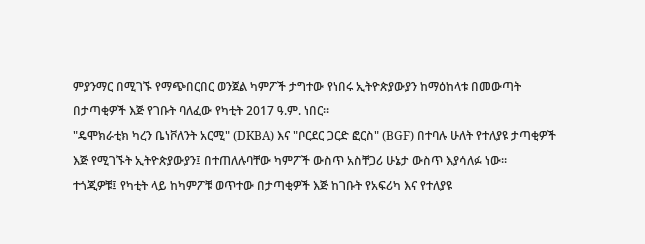ምያንማር በሚገኙ የማጭበርበር ወንጀል ካምፖች ታግተው የነበሩ ኢትዮጵያውያን ከማዕከላቱ በመውጣት በታጣቂዎች እጅ የገቡት ባለፈው የካቲት 2017 ዓ.ም. ነበር።
"ዴሞክራቲክ ካረን ቤነቮለንት አርሚ" (DKBA) እና "ቦርደር ጋርድ ፎርስ" (BGF) በተባሉ ሁለት የተለያዩ ታጣቂዎች እጅ የሚገኙት ኢትዮጵያውያን፤ በተጠለሉባቸው ካምፖች ውስጥ አስቸጋሪ ሁኔታ ውስጥ እያሳለፉ ነው።
ተጎጂዎቹ፤ የካቲት ላይ ከካምፖቹ ወጥተው በታጣቂዎች እጅ ከገቡት የአፍሪካ እና የተለያዩ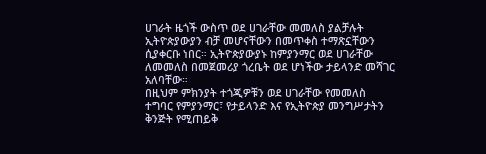ሀገራት ዜጎች ውስጥ ወደ ሀገራቸው መመለስ ያልቻሉት ኢትዮጵያውያን ብቻ መሆናቸውን በመጥቀስ ተማጽኗቸውን ሲያቀርቡ ነበር። ኢትዮጵያውያኑ ከምያንማር ወደ ሀገራቸው ለመመለስ በመጀመሪያ ጎረቤት ወደ ሆነችው ታይላንድ መሻገር አለባቸው።
በዚህም ምክንያት ተጎጂዎቹን ወደ ሀገራቸው የመመለስ ተግባር የምያንማር፣ የታይላንድ እና የኢትዮጵያ መንግሥታትን ቅንጅት የሚጠይቅ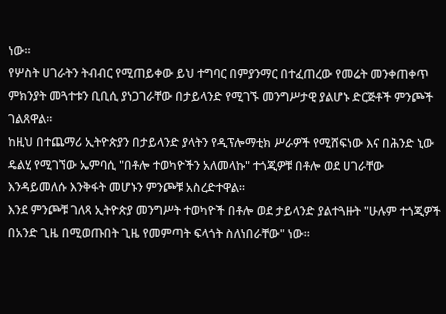ነው።
የሦስት ሀገራትን ትብብር የሚጠይቀው ይህ ተግባር በምያንማር በተፈጠረው የመሬት መንቀጠቀጥ ምክንያት መጓተቱን ቢቢሲ ያነጋገራቸው በታይላንድ የሚገኙ መንግሥታዊ ያልሆኑ ድርጅቶች ምንጮች ገልጸዋል።
ከዚህ በተጨማሪ ኢትዮጵያን በታይላንድ ያላትን የዲፕሎማቲክ ሥራዎች የሚሸፍነው እና በሕንድ ኒው ዴልሂ የሚገኘው ኤምባሲ "በቶሎ ተወካዮችን አለመላኩ" ተጎጂዎቹ በቶሎ ወደ ሀገራቸው እንዳይመለሱ እንቅፋት መሆኑን ምንጮቹ አስረድተዋል።
እንደ ምንጮቹ ገለጻ ኢትዮጵያ መንግሥት ተወካዮች በቶሎ ወደ ታይላንድ ያልተጓዙት "ሁሉም ተጎጂዎች በአንድ ጊዜ በሚወጡበት ጊዜ የመምጣት ፍላጎት ስለነበራቸው" ነው።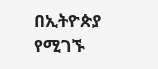በኢትዮጵያ የሚገኙ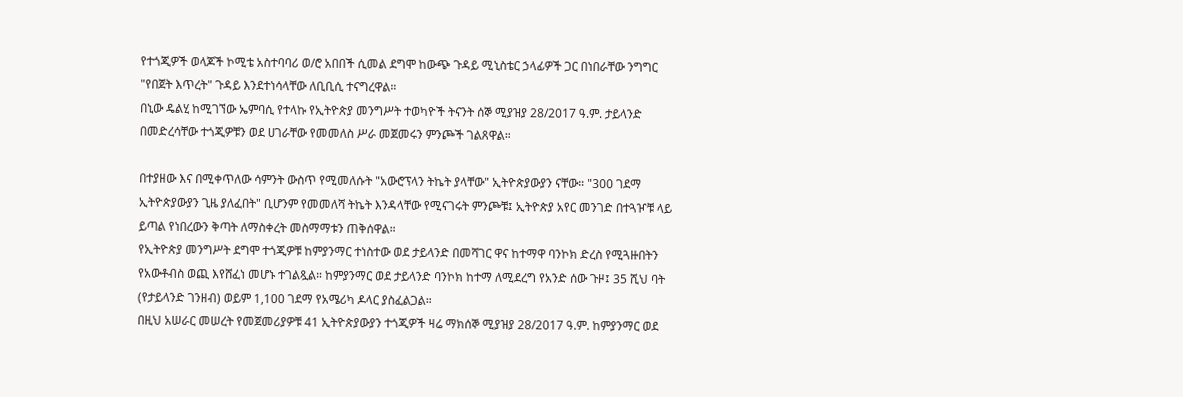የተጎጂዎች ወላጆች ኮሚቴ አስተባባሪ ወ/ሮ አበበች ሲመል ደግሞ ከውጭ ጉዳይ ሚኒስቴር ኃላፊዎች ጋር በነበራቸው ንግግር "የበጀት እጥረት" ጉዳይ እንደተነሳላቸው ለቢቢሲ ተናግረዋል።
በኒው ዴልሂ ከሚገኘው ኤምባሲ የተላኩ የኢትዮጵያ መንግሥት ተወካዮች ትናንት ሰኞ ሚያዝያ 28/2017 ዓ.ም. ታይላንድ በመድረሳቸው ተጎጂዎቹን ወደ ሀገራቸው የመመለስ ሥራ መጀመሩን ምንጮች ገልጸዋል።

በተያዘው እና በሚቀጥለው ሳምንት ውስጥ የሚመለሱት "አውሮፕላን ትኬት ያላቸው" ኢትዮጵያውያን ናቸው። "300 ገደማ ኢትዮጵያውያን ጊዜ ያለፈበት" ቢሆንም የመመለሻ ትኬት እንዳላቸው የሚናገሩት ምንጮቹ፤ ኢትዮጵያ አየር መንገድ በተጓዦቹ ላይ ይጣል የነበረውን ቅጣት ለማስቀረት መስማማቱን ጠቅሰዋል።
የኢትዮጵያ መንግሥት ደግሞ ተጎጂዎቹ ከምያንማር ተነስተው ወደ ታይላንድ በመሻገር ዋና ከተማዋ ባንኮክ ድረስ የሚጓዙበትን የአውቶብስ ወጪ እየሸፈነ መሆኑ ተገልጿል። ከምያንማር ወደ ታይላንድ ባንኮክ ከተማ ለሚደረግ የአንድ ሰው ጉዞ፤ 35 ሺህ ባት (የታይላንድ ገንዘብ) ወይም 1,100 ገደማ የአሜሪካ ዶላር ያስፈልጋል።
በዚህ አሠራር መሠረት የመጀመሪያዎቹ 41 ኢትዮጵያውያን ተጎጂዎች ዛሬ ማክሰኞ ሚያዝያ 28/2017 ዓ.ም. ከምያንማር ወደ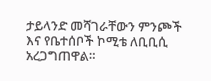ታይላንድ መሻገራቸውን ምንጮች እና የቤተሰቦች ኮሚቴ ለቢቢሲ አረጋግጠዋል።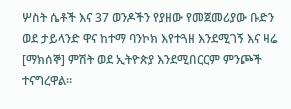ሦስት ሴቶች እና 37 ወንዶችን የያዘው የመጀመሪያው ቡድን ወደ ታይላንድ ዋና ከተማ ባንኮክ እየተጓዘ እንደሚገኝ እና ዛሬ [ማክሰኞ] ምሽት ወደ ኢትዮጵያ እንደሚበርርም ምንጮች ተናግረዋል።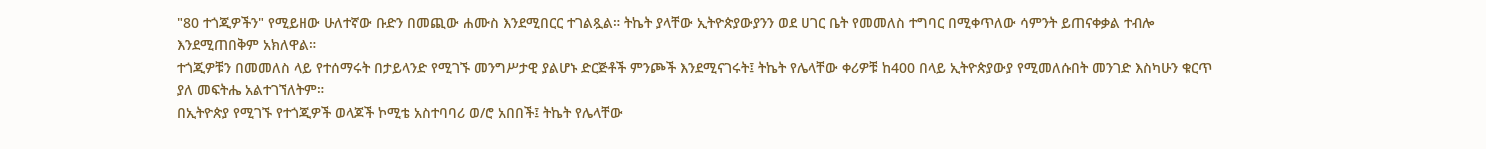"80 ተጎጂዎችን" የሚይዘው ሁለተኛው ቡድን በመጪው ሐሙስ እንደሚበርር ተገልጿል። ትኬት ያላቸው ኢትዮጵያውያንን ወደ ሀገር ቤት የመመለስ ተግባር በሚቀጥለው ሳምንት ይጠናቀቃል ተብሎ እንደሚጠበቅም አክለዋል።
ተጎጂዎቹን በመመለስ ላይ የተሰማሩት በታይላንድ የሚገኙ መንግሥታዊ ያልሆኑ ድርጅቶች ምንጮች እንደሚናገሩት፤ ትኬት የሌላቸው ቀሪዎቹ ከ400 በላይ ኢትዮጵያውያ የሚመለሱበት መንገድ እስካሁን ቁርጥ ያለ መፍትሔ አልተገኘለትም።
በኢትዮጵያ የሚገኙ የተጎጂዎች ወላጆች ኮሚቴ አስተባባሪ ወ/ሮ አበበች፤ ትኬት የሌላቸው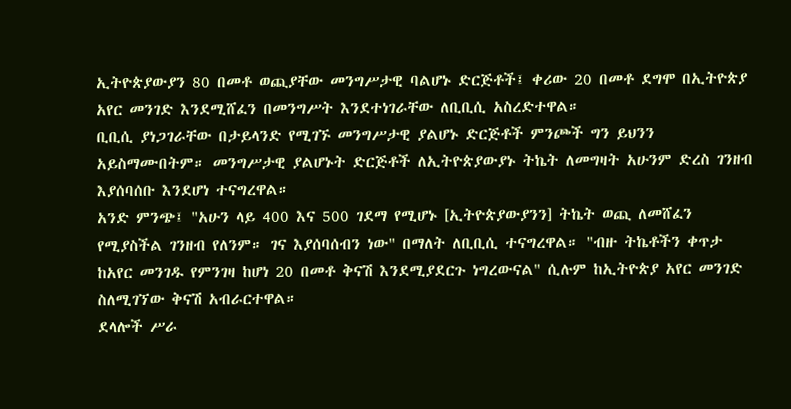ኢትዮጵያውያን 80 በመቶ ወጪያቸው መንግሥታዊ ባልሆኑ ድርጅቶች፤ ቀሪው 20 በመቶ ደግሞ በኢትዮጵያ አየር መንገድ እንደሚሸፈን በመንግሥት እንደተነገራቸው ለቢቢሲ አስረድተዋል።
ቢቢሲ ያነጋገራቸው በታይላንድ የሚገኙ መንግሥታዊ ያልሆኑ ድርጅቶች ምንጮች ግን ይህንን አይስማሙበትም። መንግሥታዊ ያልሆኑት ድርጅቶች ለኢትዮጵያውያኑ ትኬት ለመግዛት አሁንም ድረስ ገንዘብ እያሰባሰቡ እንደሆነ ተናግረዋል።
አንድ ምንጭ፤ "አሁን ላይ 400 እና 500 ገደማ የሚሆኑ [ኢትዮጵያውያንን] ትኬት ወጪ ለመሸፈን የሚያስችል ገንዘብ የለንም። ገና እያሰባሰብን ነው" በማለት ለቢቢሲ ተናግረዋል። "ብዙ ትኬቶችን ቀጥታ ከአየር መንገዱ የምንገዛ ከሆነ 20 በመቶ ቅናሽ እንደሚያደርጉ ነግረውናል" ሲሉም ከኢትዮጵያ አየር መንገድ ስለሚገኘው ቅናሽ አብራርተዋል።
ደላሎች ሥራ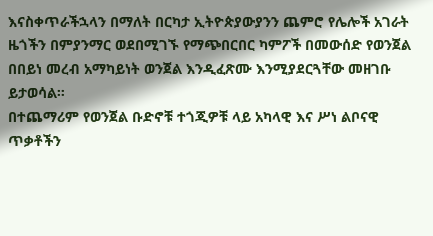እናስቀጥራችኋላን በማለት በርካታ ኢትዮጵያውያንን ጨምሮ የሌሎች አገራት ዜጎችን በምያንማር ወደበሚገኙ የማጭበርበር ካምፖች በመውሰድ የወንጀል በበይነ መረብ አማካይነት ወንጀል እንዲፈጽሙ እንሚያደርጓቸው መዘገቡ ይታወሳል።
በተጨማሪም የወንጀል ቡድኖቹ ተጎጂዎቹ ላይ አካላዊ እና ሥነ ልቦናዊ ጥቃቶችን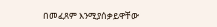በመፈጸም እንሚያሰቃይዋቸው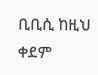ቢቢሲ ከዚህ ቀደም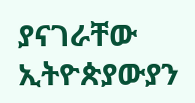ያናገራቸው ኢትዮጵያውያን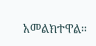አመልክተዋል።